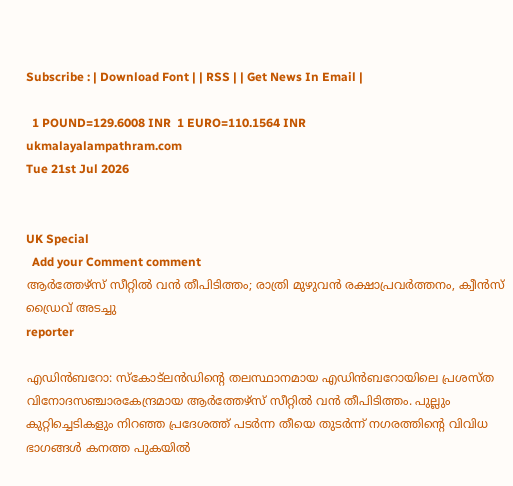Subscribe : | Download Font | | RSS | | Get News In Email |

  1 POUND=129.6008 INR  1 EURO=110.1564 INR
ukmalayalampathram.com
Tue 21st Jul 2026


UK Special
  Add your Comment comment
ആര്‍ത്തേഴ്സ് സീറ്റില്‍ വന്‍ തീപിടിത്തം; രാത്രി മുഴുവന്‍ രക്ഷാപ്രവര്‍ത്തനം, ക്വീന്‍സ് ഡ്രൈവ് അടച്ചു
reporter

എഡിന്‍ബറോ: സ്‌കോട്ലന്‍ഡിന്റെ തലസ്ഥാനമായ എഡിന്‍ബറോയിലെ പ്രശസ്ത വിനോദസഞ്ചാരകേന്ദ്രമായ ആര്‍ത്തേഴ്സ് സീറ്റില്‍ വന്‍ തീപിടിത്തം. പുല്ലും കുറ്റിച്ചെടികളും നിറഞ്ഞ പ്രദേശത്ത് പടര്‍ന്ന തീയെ തുടര്‍ന്ന് നഗരത്തിന്റെ വിവിധ ഭാഗങ്ങള്‍ കനത്ത പുകയില്‍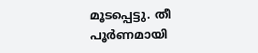മൂടപ്പെട്ടു. തീ പൂര്‍ണമായി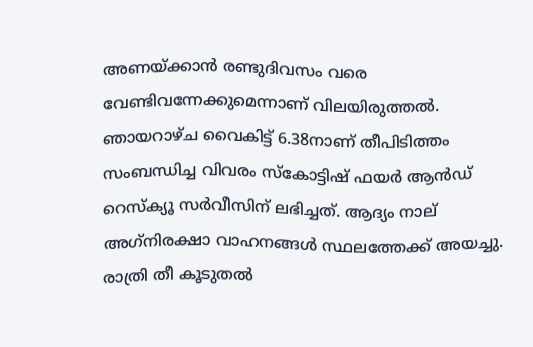അണയ്ക്കാന്‍ രണ്ടുദിവസം വരെ വേണ്ടിവന്നേക്കുമെന്നാണ് വിലയിരുത്തല്‍. ഞായറാഴ്ച വൈകിട്ട് 6.38നാണ് തീപിടിത്തം സംബന്ധിച്ച വിവരം സ്‌കോട്ടിഷ് ഫയര്‍ ആന്‍ഡ് റെസ്‌ക്യൂ സര്‍വീസിന് ലഭിച്ചത്. ആദ്യം നാല് അഗ്‌നിരക്ഷാ വാഹനങ്ങള്‍ സ്ഥലത്തേക്ക് അയച്ചു. രാത്രി തീ കൂടുതല്‍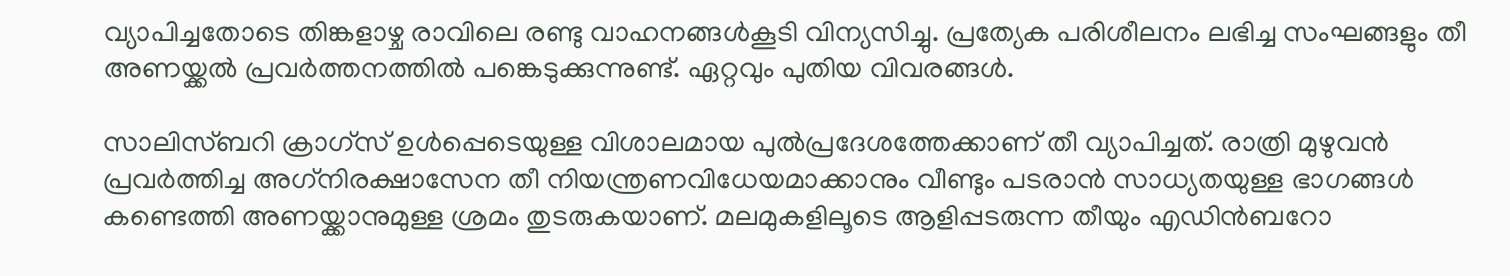വ്യാപിച്ചതോടെ തിങ്കളാഴ്ച രാവിലെ രണ്ടു വാഹനങ്ങള്‍കൂടി വിന്യസിച്ചു. പ്രത്യേക പരിശീലനം ലഭിച്ച സംഘങ്ങളും തീ അണയ്ക്കല്‍ പ്രവര്‍ത്തനത്തില്‍ പങ്കെടുക്കുന്നുണ്ട്. ഏറ്റവും പുതിയ വിവരങ്ങള്‍.

സാലിസ്ബറി ക്രാഗ്സ് ഉള്‍പ്പെടെയുള്ള വിശാലമായ പുല്‍പ്രദേശത്തേക്കാണ് തീ വ്യാപിച്ചത്. രാത്രി മുഴുവന്‍ പ്രവര്‍ത്തിച്ച അഗ്‌നിരക്ഷാസേന തീ നിയന്ത്രണവിധേയമാക്കാനും വീണ്ടും പടരാന്‍ സാധ്യതയുള്ള ഭാഗങ്ങള്‍ കണ്ടെത്തി അണയ്ക്കാനുമുള്ള ശ്രമം തുടരുകയാണ്. മലമുകളിലൂടെ ആളിപ്പടരുന്ന തീയും എഡിന്‍ബറോ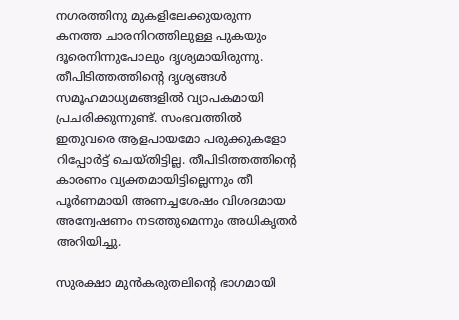നഗരത്തിനു മുകളിലേക്കുയരുന്ന കനത്ത ചാരനിറത്തിലുള്ള പുകയും ദൂരെനിന്നുപോലും ദൃശ്യമായിരുന്നു. തീപിടിത്തത്തിന്റെ ദൃശ്യങ്ങള്‍ സമൂഹമാധ്യമങ്ങളില്‍ വ്യാപകമായി പ്രചരിക്കുന്നുണ്ട്. സംഭവത്തില്‍ ഇതുവരെ ആളപായമോ പരുക്കുകളോ റിപ്പോര്‍ട്ട് ചെയ്തിട്ടില്ല. തീപിടിത്തത്തിന്റെ കാരണം വ്യക്തമായിട്ടില്ലെന്നും തീ പൂര്‍ണമായി അണച്ചശേഷം വിശദമായ അന്വേഷണം നടത്തുമെന്നും അധികൃതര്‍ അറിയിച്ചു.

സുരക്ഷാ മുന്‍കരുതലിന്റെ ഭാഗമായി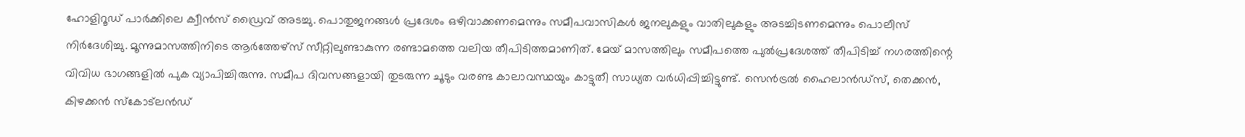ഹോളിറൂഡ് പാര്‍ക്കിലെ ക്വീന്‍സ് ഡ്രൈവ് അടച്ചു. പൊതുജനങ്ങള്‍ പ്രദേശം ഒഴിവാക്കണമെന്നും സമീപവാസികള്‍ ജനലുകളും വാതിലുകളും അടച്ചിടണമെന്നും പൊലീസ് നിര്‍ദേശിച്ചു. മൂന്നുമാസത്തിനിടെ ആര്‍ത്തേഴ്സ് സീറ്റിലുണ്ടാകുന്ന രണ്ടാമത്തെ വലിയ തീപിടിത്തമാണിത്. മേയ് മാസത്തിലും സമീപത്തെ പുല്‍പ്രദേശത്ത് തീപിടിച്ച് നഗരത്തിന്റെ വിവിധ ഭാഗങ്ങളില്‍ പുക വ്യാപിച്ചിരുന്നു. സമീപ ദിവസങ്ങളായി തുടരുന്ന ചൂടും വരണ്ട കാലാവസ്ഥയും കാട്ടുതീ സാധ്യത വര്‍ധിപ്പിച്ചിട്ടുണ്ട്. സെന്‍ട്രല്‍ ഹൈലാന്‍ഡ്സ്, തെക്കന്‍, കിഴക്കന്‍ സ്‌കോട്ലന്‍ഡ്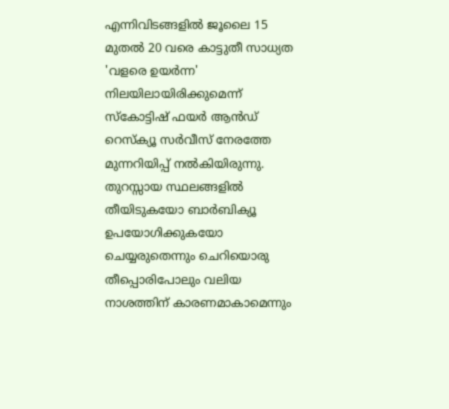എന്നിവിടങ്ങളില്‍ ജൂലൈ 15 മുതല്‍ 20 വരെ കാട്ടുതീ സാധ്യത 'വളരെ ഉയര്‍ന്ന' നിലയിലായിരിക്കുമെന്ന് സ്‌കോട്ടിഷ് ഫയര്‍ ആന്‍ഡ് റെസ്‌ക്യൂ സര്‍വീസ് നേരത്തേ മുന്നറിയിപ്പ് നല്‍കിയിരുന്നു. തുറസ്സായ സ്ഥലങ്ങളില്‍ തീയിടുകയോ ബാര്‍ബിക്യൂ ഉപയോഗിക്കുകയോ ചെയ്യരുതെന്നും ചെറിയൊരു തീപ്പൊരിപോലും വലിയ നാശത്തിന് കാരണമാകാമെന്നും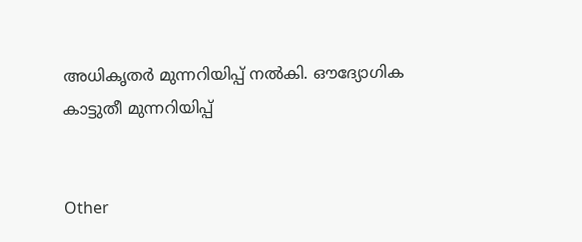അധികൃതര്‍ മുന്നറിയിപ്പ് നല്‍കി. ഔദ്യോഗിക കാട്ടുതീ മുന്നറിയിപ്പ്


Other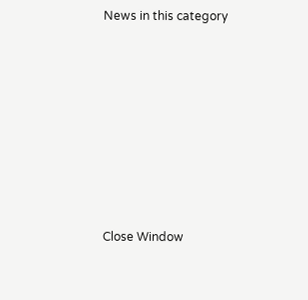News in this category








Close Window